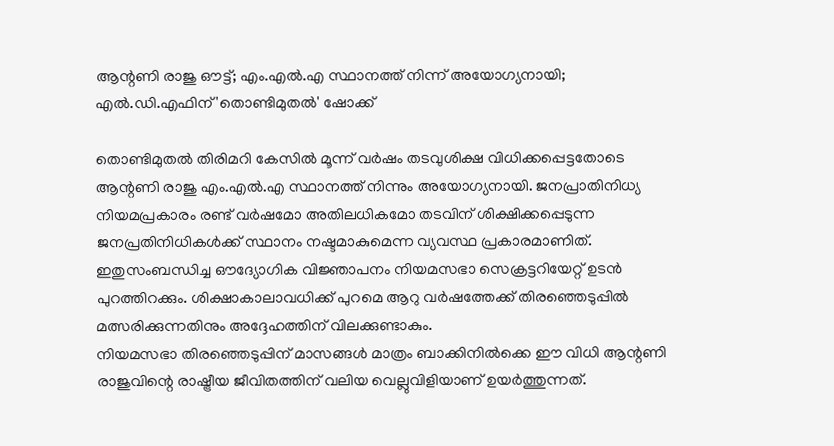ആന്റണി രാജു ഔട്ട്; എം.എൽ.എ സ്ഥാനത്ത് നിന്ന് അയോഗ്യനായി; എൽ.ഡി.എഫിന് 'തൊണ്ടിമുതൽ' ഷോക്ക്

തൊണ്ടിമുതൽ തിരിമറി കേസിൽ മൂന്ന് വർഷം തടവുശിക്ഷ വിധിക്കപ്പെട്ടതോടെ ആന്റണി രാജു എം.എൽ.എ സ്ഥാനത്ത് നിന്നും അയോഗ്യനായി. ജനപ്രാതിനിധ്യ നിയമപ്രകാരം രണ്ട് വർഷമോ അതിലധികമോ തടവിന് ശിക്ഷിക്കപ്പെടുന്ന ജനപ്രതിനിധികൾക്ക് സ്ഥാനം നഷ്ടമാകുമെന്ന വ്യവസ്ഥ പ്രകാരമാണിത്. ഇതുസംബന്ധിച്ച ഔദ്യോഗിക വിജ്ഞാപനം നിയമസഭാ സെക്രട്ടറിയേറ്റ് ഉടൻ പുറത്തിറക്കും. ശിക്ഷാകാലാവധിക്ക് പുറമെ ആറു വർഷത്തേക്ക് തിരഞ്ഞെടുപ്പിൽ മത്സരിക്കുന്നതിനും അദ്ദേഹത്തിന് വിലക്കുണ്ടാകും.
നിയമസഭാ തിരഞ്ഞെടുപ്പിന് മാസങ്ങൾ മാത്രം ബാക്കിനിൽക്കെ ഈ വിധി ആന്റണി രാജുവിന്റെ രാഷ്ട്രീയ ജീവിതത്തിന് വലിയ വെല്ലുവിളിയാണ് ഉയർത്തുന്നത്.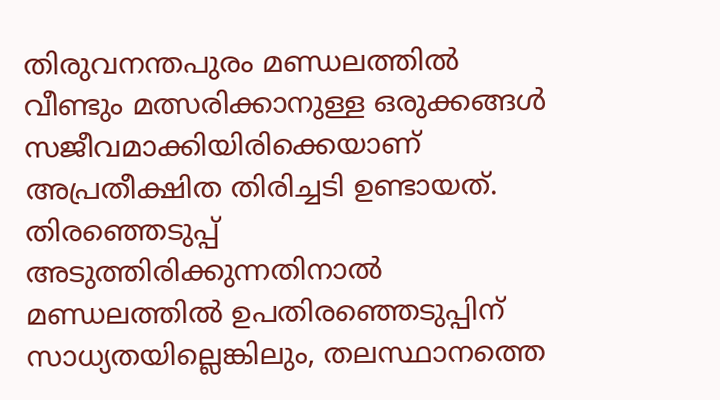തിരുവനന്തപുരം മണ്ഡലത്തിൽ വീണ്ടും മത്സരിക്കാനുള്ള ഒരുക്കങ്ങൾ സജീവമാക്കിയിരിക്കെയാണ് അപ്രതീക്ഷിത തിരിച്ചടി ഉണ്ടായത്. തിരഞ്ഞെടുപ്പ് അടുത്തിരിക്കുന്നതിനാൽ മണ്ഡലത്തിൽ ഉപതിരഞ്ഞെടുപ്പിന് സാധ്യതയില്ലെങ്കിലും, തലസ്ഥാനത്തെ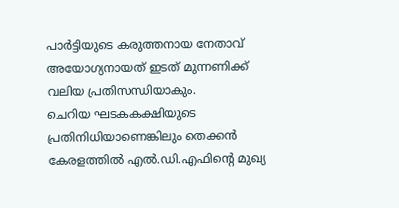പാർട്ടിയുടെ കരുത്തനായ നേതാവ് അയോഗ്യനായത് ഇടത് മുന്നണിക്ക് വലിയ പ്രതിസന്ധിയാകും.
ചെറിയ ഘടകകക്ഷിയുടെ പ്രതിനിധിയാണെങ്കിലും തെക്കൻ കേരളത്തിൽ എൽ.ഡി.എഫിന്റെ മുഖ്യ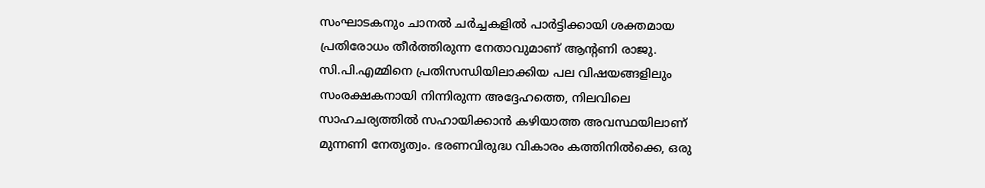സംഘാടകനും ചാനൽ ചർച്ചകളിൽ പാർട്ടിക്കായി ശക്തമായ പ്രതിരോധം തീർത്തിരുന്ന നേതാവുമാണ് ആന്റണി രാജു. സി.പി.എമ്മിനെ പ്രതിസന്ധിയിലാക്കിയ പല വിഷയങ്ങളിലും സംരക്ഷകനായി നിന്നിരുന്ന അദ്ദേഹത്തെ, നിലവിലെ സാഹചര്യത്തിൽ സഹായിക്കാൻ കഴിയാത്ത അവസ്ഥയിലാണ് മുന്നണി നേതൃത്വം. ഭരണവിരുദ്ധ വികാരം കത്തിനിൽക്കെ, ഒരു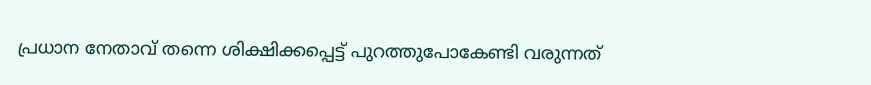പ്രധാന നേതാവ് തന്നെ ശിക്ഷിക്കപ്പെട്ട് പുറത്തുപോകേണ്ടി വരുന്നത്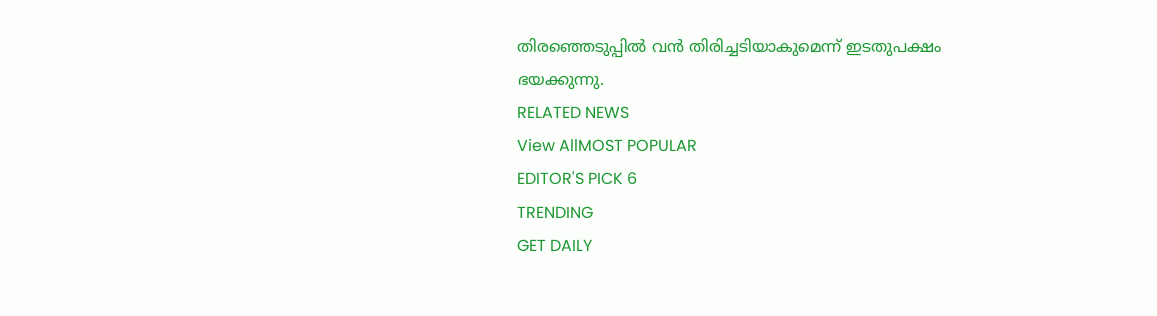തിരഞ്ഞെടുപ്പിൽ വൻ തിരിച്ചടിയാകുമെന്ന് ഇടതുപക്ഷം ഭയക്കുന്നു.
RELATED NEWS
View AllMOST POPULAR
EDITOR'S PICK 6
TRENDING
GET DAILY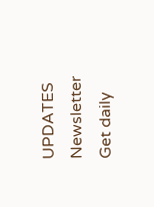UPDATES
Newsletter
Get daily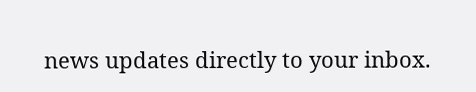news updates directly to your inbox.